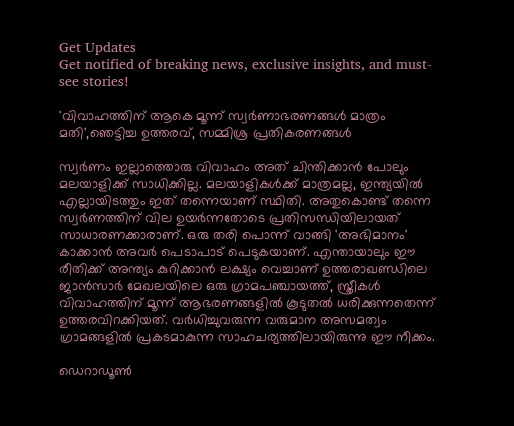Get Updates
Get notified of breaking news, exclusive insights, and must-see stories!

'വിവാഹത്തിന് ആകെ മൂന്ന് സ്വർണാഭരണങ്ങൾ മാത്രം മതി',ഞെട്ടിച്ച ഉത്തരവ്, സമ്മിശ്ര പ്രതികരണങ്ങൾ

സ്വർണം ഇല്ലാത്തൊരു വിവാഹം അത് ചിന്തിക്കാൻ പോലും മലയാളിക്ക് സാധിക്കില്ല. മലയാളികൾക്ക് മാത്രമല്ല, ഇന്ത്യയിൽ എല്ലായിടത്തും ഇത് തന്നെയാണ് സ്ഥിതി. അതുകൊണ്ട് തന്നെ സ്വർണത്തിന് വില ഉയർന്നതോടെ പ്രതിസന്ധിയിലായത് സാധാരണക്കാരാണ്. ഒരു തരി പൊന്ന് വാങ്ങി 'അഭിമാനം' കാക്കാൻ അവർ പെടാപാട് പെടുകയാണ്. എന്തായാലും ഈ രീതിക്ക് അന്ത്യം കുറിക്കാൻ ലക്ഷ്യം വെച്ചാണ് ഉത്തരാഖണ്ഡിലെ ജാൻസാർ മേഖലയിലെ ഒരു ഗ്രാമപഞ്ചായത്ത്, സ്ത്രീകൾ വിവാഹത്തിന് മൂന്ന് ആഭരണങ്ങളിൽ കൂടുതൽ ധരിക്കുന്നതെന്ന് ഉത്തരവിറക്കിയത്. വർധിച്ചുവരുന്ന വരുമാന അസമത്വം ഗ്രാമങ്ങളിൽ പ്രകടമാകുന്ന സാഹചര്യത്തിലായിരുന്നു ഈ നീക്കം.

ഡെറാഡൂൺ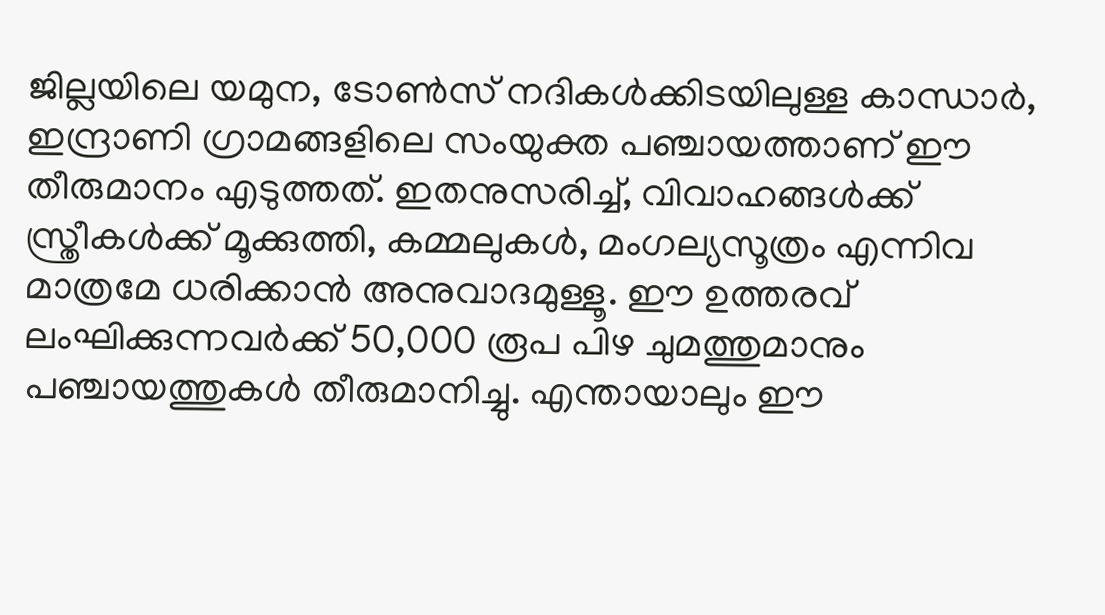ജില്ലയിലെ യമുന, ടോൺസ് നദികൾക്കിടയിലുള്ള കാന്ധാർ, ഇന്ദ്രാണി ഗ്രാമങ്ങളിലെ സംയുക്ത പഞ്ചായത്താണ് ഈ തീരുമാനം എടുത്തത്. ഇതനുസരിച്ച്, വിവാഹങ്ങൾക്ക് സ്ത്രീകൾക്ക് മൂക്കുത്തി, കമ്മലുകൾ, മംഗല്യസൂത്രം എന്നിവ മാത്രമേ ധരിക്കാൻ അനുവാദമുള്ളൂ. ഈ ഉത്തരവ് ലംഘിക്കുന്നവർക്ക് 50,000 രൂപ പിഴ ചുമത്തുമാനും പഞ്ചായത്തുകൾ തീരുമാനിച്ചു. എന്തായാലും ഈ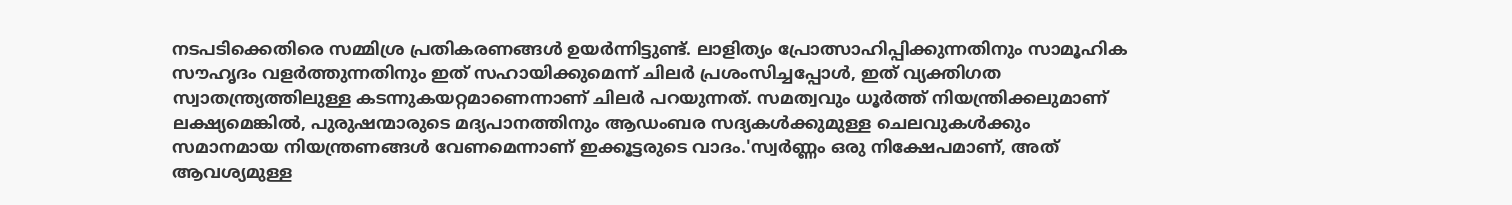നടപടിക്കെതിരെ സമ്മിശ്ര പ്രതികരണങ്ങൾ ഉയർന്നിട്ടുണ്ട്. ലാളിത്യം പ്രോത്സാഹിപ്പിക്കുന്നതിനും സാമൂഹിക സൗഹൃദം വളർത്തുന്നതിനും ഇത് സഹായിക്കുമെന്ന് ചിലർ പ്രശംസിച്ചപ്പോൾ, ഇത് വ്യക്തിഗത സ്വാതന്ത്ര്യത്തിലുള്ള കടന്നുകയറ്റമാണെന്നാണ് ചിലർ പറയുന്നത്. സമത്വവും ധൂർത്ത് നിയന്ത്രിക്കലുമാണ് ലക്ഷ്യമെങ്കിൽ, പുരുഷന്മാരുടെ മദ്യപാനത്തിനും ആഡംബര സദ്യകൾക്കുമുള്ള ചെലവുകൾക്കും സമാനമായ നിയന്ത്രണങ്ങൾ വേണമെന്നാണ് ഇക്കൂട്ടരുടെ വാദം.'സ്വർണ്ണം ഒരു നിക്ഷേപമാണ്, അത് ആവശ്യമുള്ള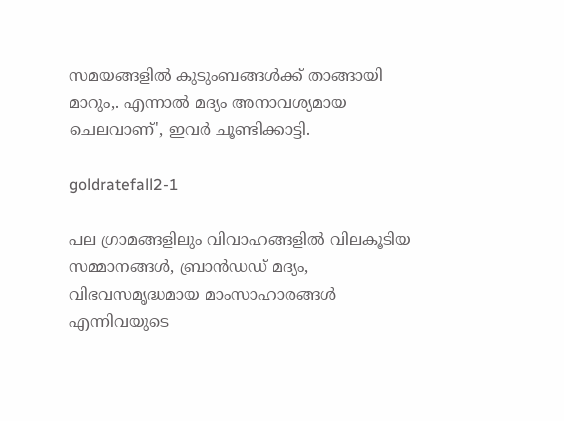സമയങ്ങളിൽ കുടുംബങ്ങൾക്ക് താങ്ങായി മാറും,. എന്നാൽ മദ്യം അനാവശ്യമായ ചെലവാണ്', ഇവർ ചൂണ്ടിക്കാട്ടി.

goldratefall2-1

പല ഗ്രാമങ്ങളിലും വിവാഹങ്ങളിൽ വിലകൂടിയ സമ്മാനങ്ങൾ, ബ്രാൻഡഡ് മദ്യം, വിഭവസമൃദ്ധമായ മാംസാഹാരങ്ങൾ എന്നിവയുടെ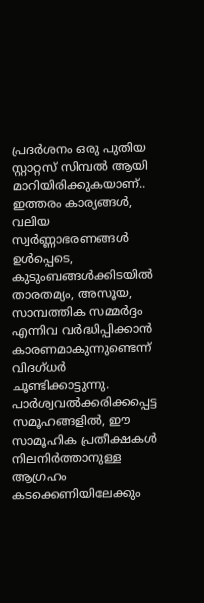പ്രദർശനം ഒരു പുതിയ സ്റ്റാറ്റസ് സിമ്പൽ ആയി മാറിയിരിക്കുകയാണ്.. ഇത്തരം കാര്യങ്ങൾ, വലിയ സ്വർണ്ണാഭരണങ്ങൾ ഉൾപ്പെടെ, കുടുംബങ്ങൾക്കിടയിൽ താരതമ്യം, അസൂയ, സാമ്പത്തിക സമ്മർദ്ദം എന്നിവ വർദ്ധിപ്പിക്കാൻ കാരണമാകുന്നുണ്ടെന്ന് വിദഗ്ധർ ചൂണ്ടിക്കാട്ടുന്നു. പാർശ്വവൽക്കരിക്കപ്പെട്ട സമൂഹങ്ങളിൽ, ഈ സാമൂഹിക പ്രതീക്ഷകൾ നിലനിർത്താനുള്ള ആഗ്രഹം കടക്കെണിയിലേക്കും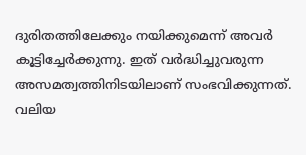ദുരിതത്തിലേക്കും നയിക്കുമെന്ന് അവർ കൂട്ടിച്ചേർക്കുന്നു. ഇത് വർദ്ധിച്ചുവരുന്ന അസമത്വത്തിനിടയിലാണ് സംഭവിക്കുന്നത്. വലിയ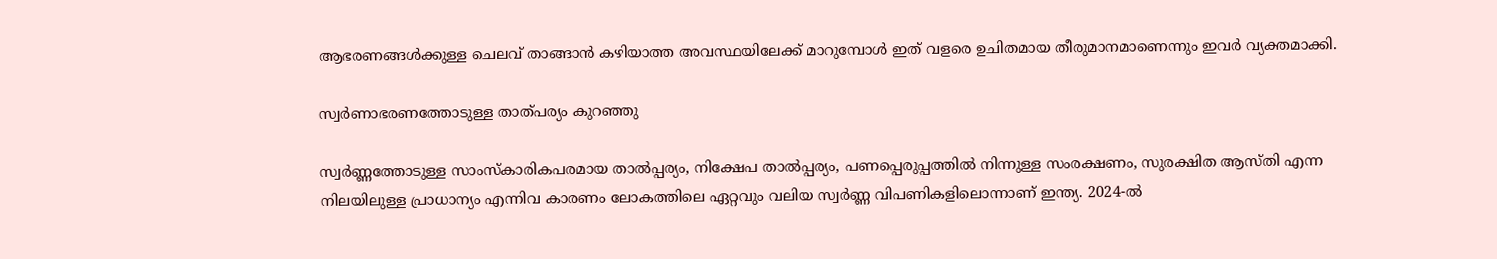ആഭരണങ്ങൾക്കുള്ള ചെലവ് താങ്ങാൻ കഴിയാത്ത അവസ്ഥയിലേക്ക് മാറുമ്പോൾ ഇത് വളരെ ഉചിതമായ തീരുമാനമാണെന്നും ഇവർ വ്യക്തമാക്കി.

സ്വർണാഭരണത്തോടുള്ള താത്പര്യം കുറഞ്ഞു

സ്വർണ്ണത്തോടുള്ള സാംസ്കാരികപരമായ താൽപ്പര്യം, നിക്ഷേപ താൽപ്പര്യം, പണപ്പെരുപ്പത്തിൽ നിന്നുള്ള സംരക്ഷണം, സുരക്ഷിത ആസ്തി എന്ന നിലയിലുള്ള പ്രാധാന്യം എന്നിവ കാരണം ലോകത്തിലെ ഏറ്റവും വലിയ സ്വർണ്ണ വിപണികളിലൊന്നാണ് ഇന്ത്യ. 2024-ൽ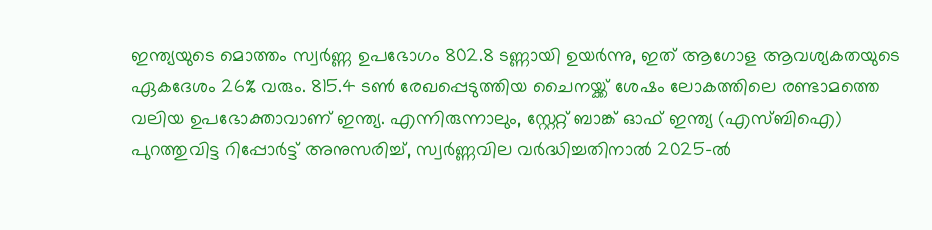ഇന്ത്യയുടെ മൊത്തം സ്വർണ്ണ ഉപഭോഗം 802.8 ടണ്ണായി ഉയർന്നു, ഇത് ആഗോള ആവശ്യകതയുടെ ഏകദേശം 26% വരും. 815.4 ടൺ രേഖപ്പെടുത്തിയ ചൈനയ്ക്ക് ശേഷം ലോകത്തിലെ രണ്ടാമത്തെ വലിയ ഉപഭോക്താവാണ് ഇന്ത്യ. എന്നിരുന്നാലും, സ്റ്റേറ്റ് ബാങ്ക് ഓഫ് ഇന്ത്യ (എസ്ബിഐ) പുറത്തുവിട്ട റിപ്പോർട്ട് അനുസരിച്ച്, സ്വർണ്ണവില വർദ്ധിച്ചതിനാൽ 2025-ൽ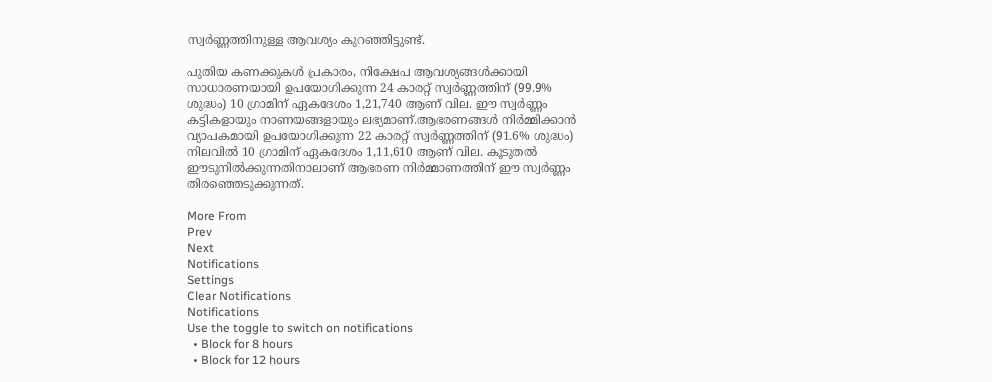സ്വർണ്ണത്തിനുള്ള ആവശ്യം കുറഞ്ഞിട്ടുണ്ട്.

പുതിയ കണക്കുകൾ പ്രകാരം, നിക്ഷേപ ആവശ്യങ്ങൾക്കായി സാധാരണയായി ഉപയോഗിക്കുന്ന 24 കാരറ്റ് സ്വർണ്ണത്തിന് (99.9% ശുദ്ധം) 10 ഗ്രാമിന് ഏകദേശം 1,21,740 ആണ് വില. ഈ സ്വർണ്ണം കട്ടികളായും നാണയങ്ങളായും ലഭ്യമാണ്.ആഭരണങ്ങൾ നിർമ്മിക്കാൻ വ്യാപകമായി ഉപയോഗിക്കുന്ന 22 കാരറ്റ് സ്വർണ്ണത്തിന് (91.6% ശുദ്ധം) നിലവിൽ 10 ഗ്രാമിന് ഏകദേശം 1,11,610 ആണ് വില. കൂടുതൽ ഈടുനിൽക്കുന്നതിനാലാണ് ആഭരണ നിർമ്മാണത്തിന് ഈ സ്വർണ്ണം തിരഞ്ഞെടുക്കുന്നത്.

More From
Prev
Next
Notifications
Settings
Clear Notifications
Notifications
Use the toggle to switch on notifications
  • Block for 8 hours
  • Block for 12 hours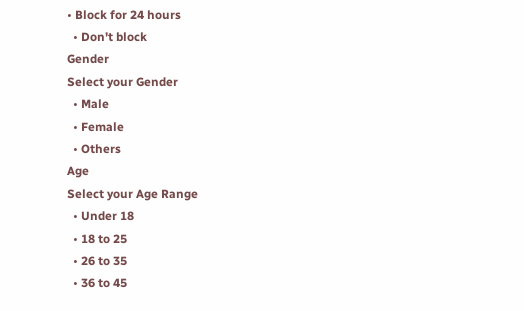• Block for 24 hours
  • Don't block
Gender
Select your Gender
  • Male
  • Female
  • Others
Age
Select your Age Range
  • Under 18
  • 18 to 25
  • 26 to 35
  • 36 to 45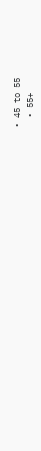• 45 to 55
  • 55+